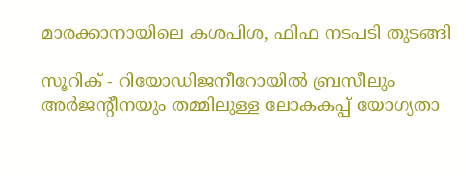മാരക്കാനായിലെ കശപിശ, ഫിഫ നടപടി തുടങ്ങി

സൂറിക് - റിയോഡിജനീറോയില്‍ ബ്രസീലും അര്‍ജന്റീനയും തമ്മിലുള്ള ലോകകപ്പ് യോഗ്യതാ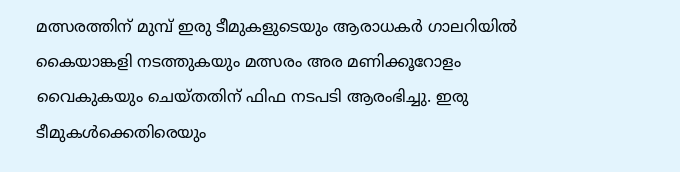മത്സരത്തിന് മുമ്പ് ഇരു ടീമുകളുടെയും ആരാധകര്‍ ഗാലറിയില്‍ കൈയാങ്കളി നടത്തുകയും മത്സരം അര മണിക്കൂറോളം വൈകുകയും ചെയ്തതിന് ഫിഫ നടപടി ആരംഭിച്ചു. ഇരു ടീമുകള്‍ക്കെതിരെയും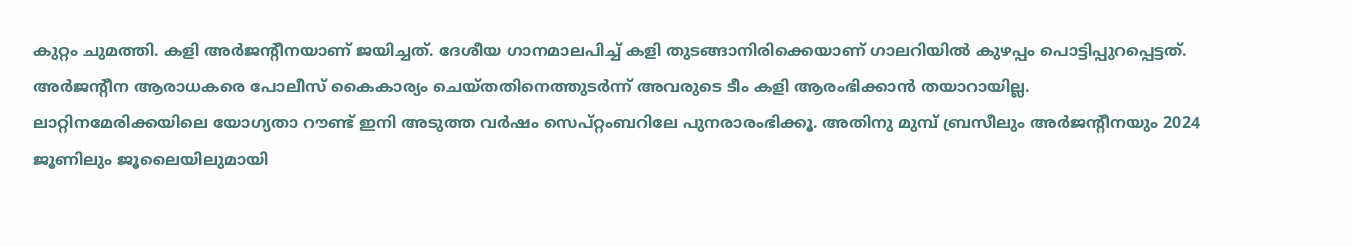കുറ്റം ചുമത്തി. കളി അര്‍ജന്റീനയാണ് ജയിച്ചത്. ദേശീയ ഗാനമാലപിച്ച് കളി തുടങ്ങാനിരിക്കെയാണ് ഗാലറിയില്‍ കുഴപ്പം പൊട്ടിപ്പുറപ്പെട്ടത്. അര്‍ജന്റീന ആരാധകരെ പോലീസ് കൈകാര്യം ചെയ്തതിനെത്തുടര്‍ന്ന് അവരുടെ ടീം കളി ആരംഭിക്കാന്‍ തയാറായില്ല.
ലാറ്റിനമേരിക്കയിലെ യോഗ്യതാ റൗണ്ട് ഇനി അടുത്ത വര്‍ഷം സെപ്റ്റംബറിലേ പുനരാരംഭിക്കൂ. അതിനു മുമ്പ് ബ്രസീലും അര്‍ജന്റീനയും 2024 ജൂണിലും ജൂലൈയിലുമായി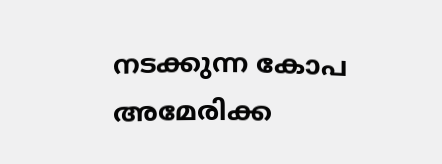നടക്കുന്ന കോപ അമേരിക്ക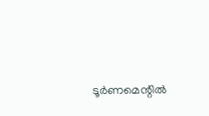ടൂര്‍ണമെന്റില്‍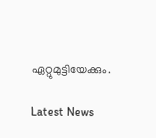ഏറ്റുമുട്ടിയേക്കും.

Latest News